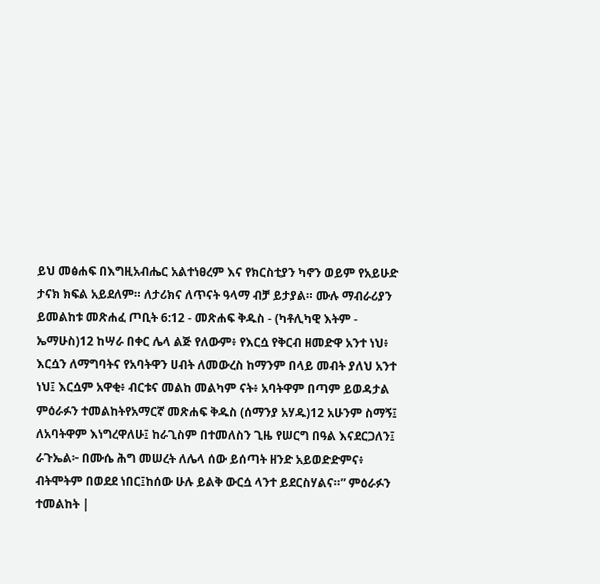ይህ መፅሐፍ በእግዚአብሔር አልተነፀረም እና የክርስቲያን ካኖን ወይም የአይሁድ ታናክ ክፍል አይደለም። ለታሪክና ለጥናት ዓላማ ብቻ ይታያል። ሙሉ ማብራሪያን ይመልከቱ መጽሐፈ ጦቢት 6:12 - መጽሐፍ ቅዱስ - (ካቶሊካዊ እትም - ኤማሁስ)12 ከሣራ በቀር ሌላ ልጅ የለውም፥ የእርሷ የቅርብ ዘመድዋ አንተ ነህ፥ እርሷን ለማግባትና የአባትዋን ሀብት ለመውረስ ከማንም በላይ መብት ያለህ አንተ ነህ፤ እርሷም አዋቂ፥ ብርቱና መልከ መልካም ናት፥ አባትዋም በጣም ይወዳታል ምዕራፉን ተመልከትየአማርኛ መጽሐፍ ቅዱስ (ሰማንያ አሃዱ)12 አሁንም ስማኝ፤ ለአባትዋም እነግረዋለሁ፤ ከራጊስም በተመለስን ጊዜ የሠርግ በዓል እናደርጋለን፤ ራጉኤል፦ በሙሴ ሕግ መሠረት ለሌላ ሰው ይሰጣት ዘንድ አይወድድምና፥ ብትሞትም በወደደ ነበር፤ከሰው ሁሉ ይልቅ ውርሷ ላንተ ይደርስሃልና።” ምዕራፉን ተመልከት |